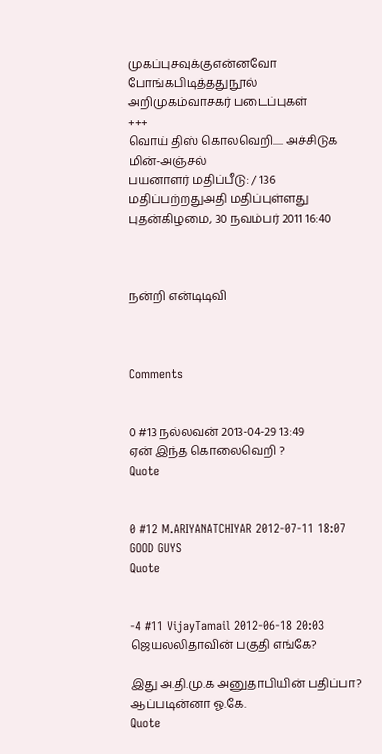முகப்புசவுக்குஎன்னவோ போங்கபிடித்ததுநூல் அறிமுகம்வாசகர் படைப்புகள்
+++
வொய் திஸ் கொலவெறி..... அச்சிடுக மின்-அஞ்சல்
பயனாளர் மதிப்பீடு: / 136
மதிப்பற்றதுஅதி மதிப்புள்ளது
புதன்கிழமை, 30 நவம்பர் 2011 16:40



நன்றி என்டிடிவி



Comments


0 #13 நல்லவன் 2013-04-29 13:49
ஏன் இந்த கொலைவெறி ?
Quote


0 #12 M.ARIYANATCHIYAR 2012-07-11 18:07
GOOD GUYS
Quote


-4 #11 VijayTamail 2012-06-18 20:03
ஜெயலலிதாவின் பகுதி எங்கே?

இது அ.தி.மு.க அனுதாபியின் பதிப்பா? ஆப்படின்னா ஓ.கே.
Quote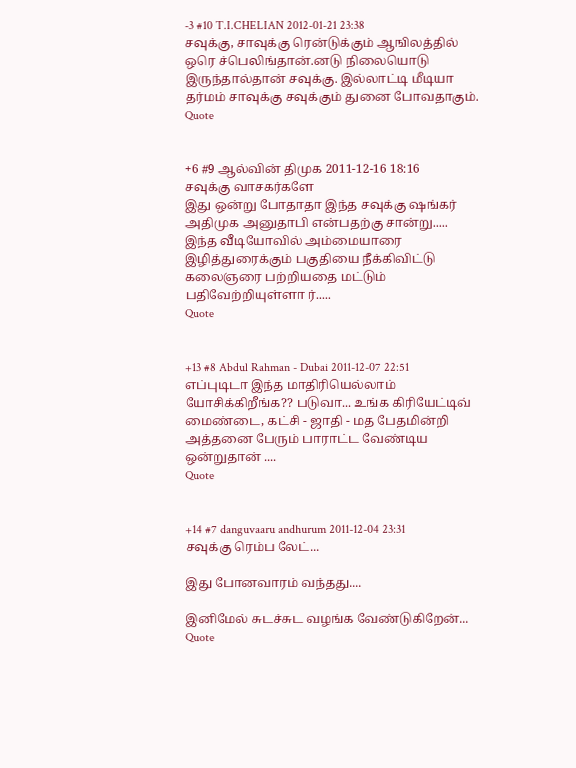-3 #10 T.I.CHELIAN 2012-01-21 23:38
சவுக்கு, சாவுக்கு ரென்டுக்கும் ஆஙிலத்தில் ஒரெ ச்பெலிங்தான்.னடு நிலையொடு இருந்தால்தான் சவுக்கு. இல்லாட்டி மீடியா தர்மம் சாவுக்கு சவுக்கும் துனை போவதாகும்.
Quote


+6 #9 ஆல்வின் திமுக 2011-12-16 18:16
சவுக்கு வாசகர்களே
இது ஒன்று போதாதா இந்த சவுக்கு ஷங்கர் அதிமுக அனுதாபி என்பதற்கு சான்று.....
இந்த வீடியோவில் அம்மையாரை இழித்துரைக்கும் பகுதியை நீக்கிவிட்டு கலைஞரை பற்றியதை மட்டும் பதிவேற்றியுள்ளா ர்.....
Quote


+13 #8 Abdul Rahman - Dubai 2011-12-07 22:51
எப்புடிடா இந்த மாதிரியெல்லாம் யோசிக்கிறீங்க?? படுவா... உங்க கிரியேட்டிவ் மைண்டை, கட்சி - ஜாதி - மத பேதமின்றி அத்தனை பேரும் பாராட்ட வேண்டிய ஒன்றுதான் ....
Quote


+14 #7 danguvaaru andhurum 2011-12-04 23:31
சவுக்கு ரெம்ப லேட்...

இது போனவாரம் வந்தது....

இனிமேல் சுடச்சுட வழங்க வேண்டுகிறேன்...
Quote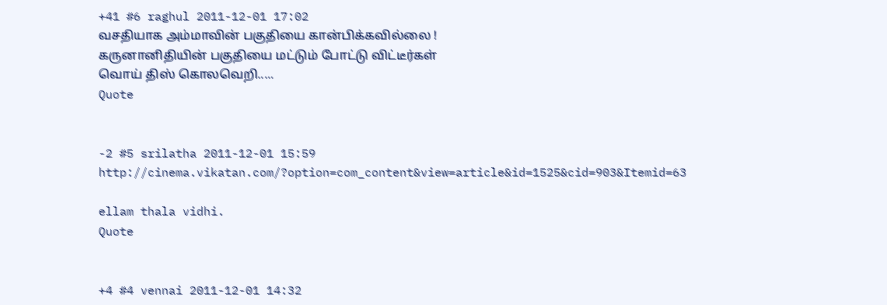+41 #6 raghul 2011-12-01 17:02
வசதியாக அம்மாவின் பகுதியை கான்பிக்கவில்லை !
கருனானிதியின் பகுதியை மட்டும் போட்டு விட்டீர்கள்
வொய் திஸ் கொலவெறி.....
Quote


-2 #5 srilatha 2011-12-01 15:59
http://cinema.vikatan.com/?option=com_content&view=article&id=1525&cid=903&Itemid=63

ellam thala vidhi.
Quote


+4 #4 vennai 2011-12-01 14:32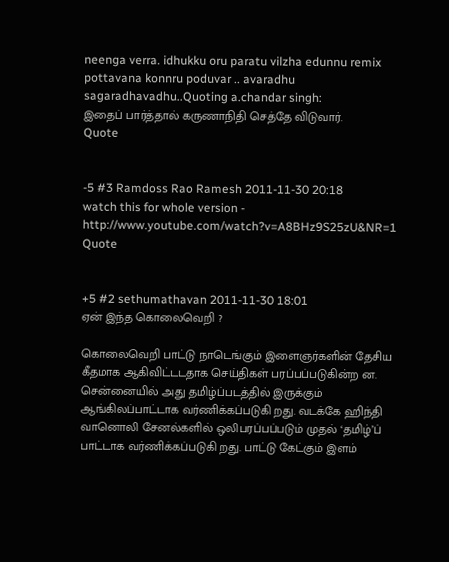neenga verra. idhukku oru paratu vilzha edunnu remix pottavana konnru poduvar .. avaradhu sagaradhavadhu..Quoting a.chandar singh:
இதைப் பார்த்தால் கருணாநிதி செத்தே விடுவார்.
Quote


-5 #3 Ramdoss Rao Ramesh 2011-11-30 20:18
watch this for whole version - http://www.youtube.com/watch?v=A8BHz9S25zU&NR=1
Quote


+5 #2 sethumathavan 2011-11-30 18:01
ஏன் இந்த கொலைவெறி ?

கொலைவெறி பாட்டு நாடெங்கும் இளைஞர்களின் தேசிய கீதமாக ஆகிவிட்டடதாக செய்திகள் பரப்பப்படுகின்ற ன. சென்னையில் அது தமிழ்ப்படத்தில் இருக்கும் ஆங்கிலப்பாட்டாக வர்ணிக்கப்படுகி றது. வடக்கே ஹிந்தி வானொலி சேனல்களில் ஒலிபரப்பப்படும் முதல் ‘தமிழ்’ப் பாட்டாக வர்ணிக்கப்படுகி றது. பாட்டு கேட்கும் இளம்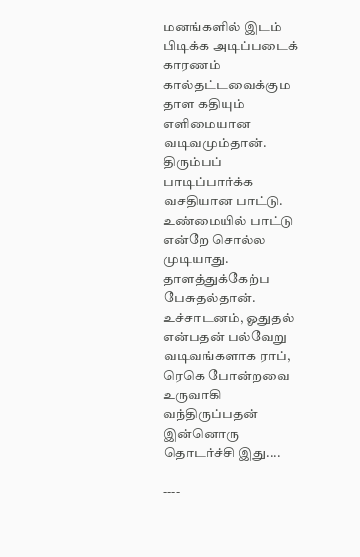மனங்களில் இடம் பிடிக்க அடிப்படைக் காரணம் கால்தட்டவைக்கும தாள கதியும் எளிமையான வடிவமும்தான். திரும்பப் பாடிப்பார்க்க வசதியான பாட்டு. உண்மையில் பாட்டு என்றே சொல்ல முடியாது. தாளத்துக்கேற்ப பேசுதல்தான். உச்சாடனம், ஓதுதல் என்பதன் பல்வேறு வடிவங்களாக ராப், ரெகெ போன்றவை உருவாகி வந்திருப்பதன் இன்னொரு தொடர்ச்சி இது....

----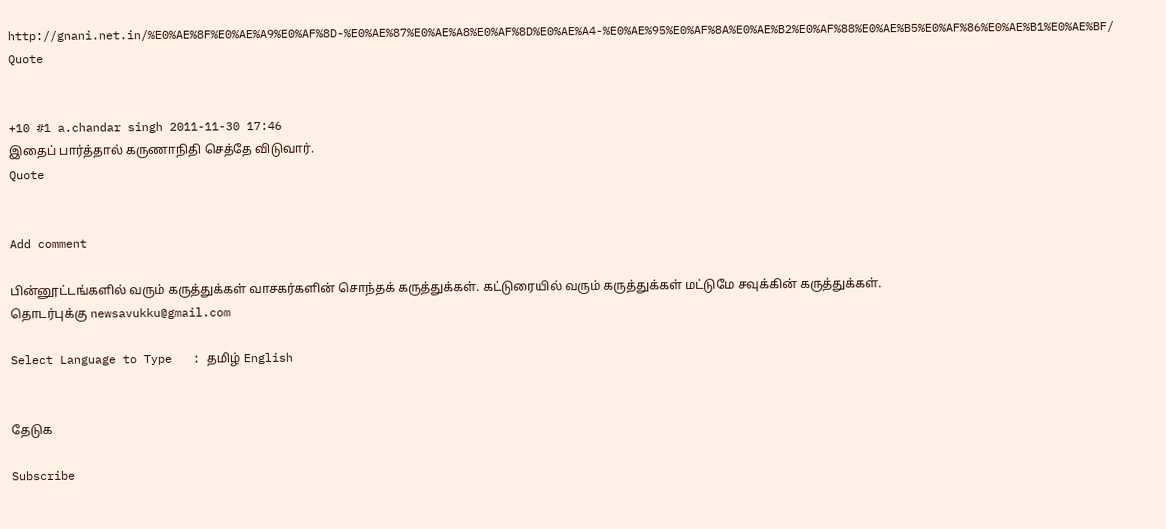http://gnani.net.in/%E0%AE%8F%E0%AE%A9%E0%AF%8D-%E0%AE%87%E0%AE%A8%E0%AF%8D%E0%AE%A4-%E0%AE%95%E0%AF%8A%E0%AE%B2%E0%AF%88%E0%AE%B5%E0%AF%86%E0%AE%B1%E0%AE%BF/
Quote


+10 #1 a.chandar singh 2011-11-30 17:46
இதைப் பார்த்தால் கருணாநிதி செத்தே விடுவார்.
Quote


Add comment

பின்னூட்டங்களில் வரும் கருத்துக்கள் வாசகர்களின் சொந்தக் கருத்துக்கள். கட்டுரையில் வரும் கருத்துக்கள் மட்டுமே சவுக்கின் கருத்துக்கள்.
தொடர்புக்கு newsavukku@gmail.com

Select Language to Type   : தமிழ் English


தேடுக

Subscribe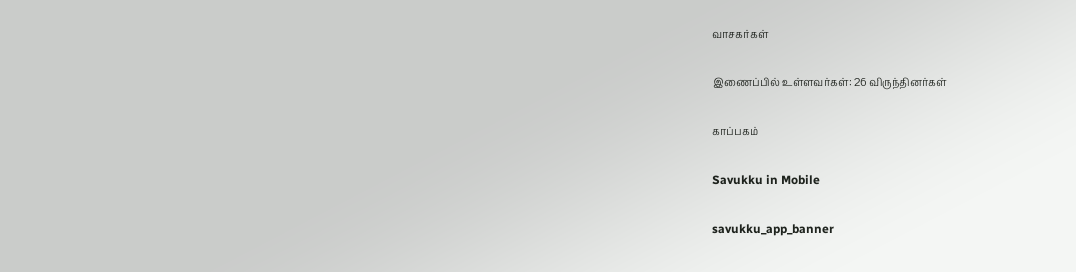வாசகர்கள்

இணைப்பில் உள்ளவர்கள்: 26 விருந்தினர்கள்

காப்பகம்

Savukku in Mobile

savukku_app_banner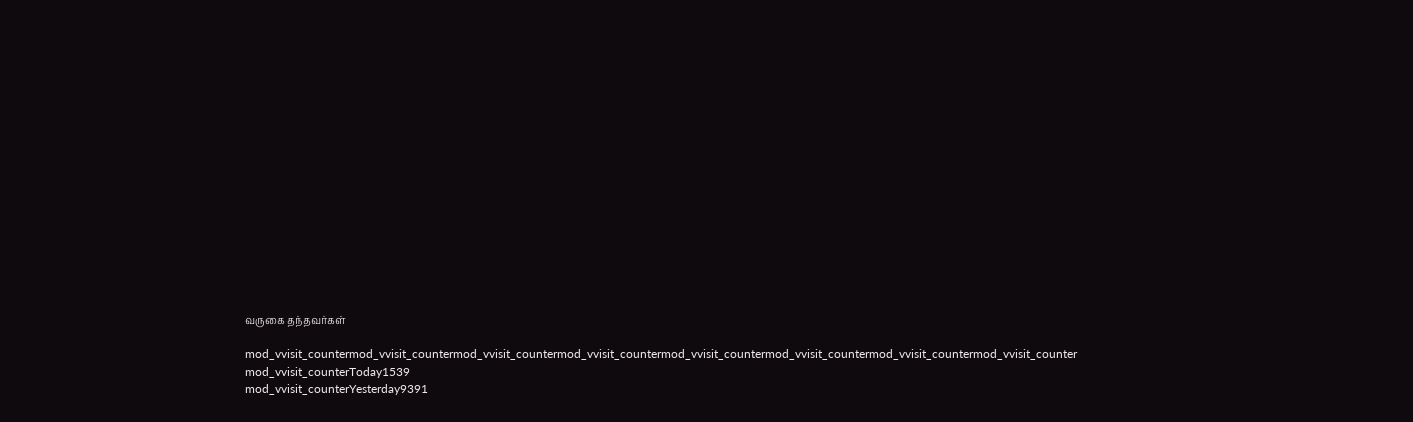வருகை தந்தவர்கள்

mod_vvisit_countermod_vvisit_countermod_vvisit_countermod_vvisit_countermod_vvisit_countermod_vvisit_countermod_vvisit_countermod_vvisit_counter
mod_vvisit_counterToday1539
mod_vvisit_counterYesterday9391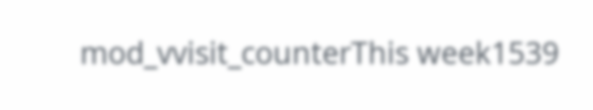mod_vvisit_counterThis week1539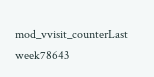mod_vvisit_counterLast week78643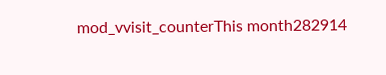mod_vvisit_counterThis month282914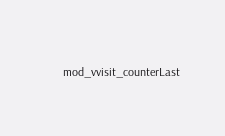mod_vvisit_counterLast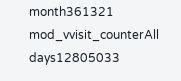month361321
mod_vvisit_counterAll days12805033